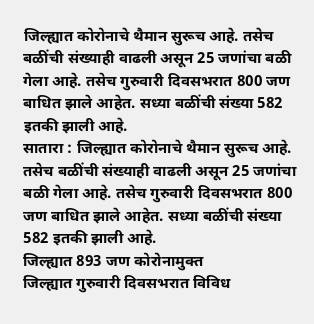जिल्ह्यात कोरोनाचे थैमान सुरूच आहे. तसेच बळींची संख्याही वाढली असून 25 जणांचा बळी गेला आहे. तसेच गुरुवारी दिवसभरात 800 जण बाधित झाले आहेत. सध्या बळींची संख्या 582 इतकी झाली आहे.
सातारा : जिल्ह्यात कोरोनाचे थैमान सुरूच आहे. तसेच बळींची संख्याही वाढली असून 25 जणांचा बळी गेला आहे. तसेच गुरुवारी दिवसभरात 800 जण बाधित झाले आहेत. सध्या बळींची संख्या 582 इतकी झाली आहे.
जिल्ह्यात 893 जण कोरोनामुक्त
जिल्ह्यात गुरुवारी दिवसभरात विविध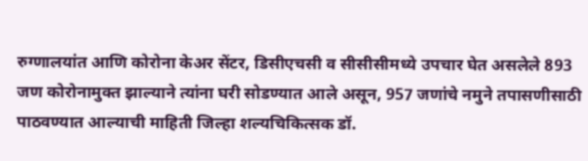रुग्णालयांत आणि कोरोना केअर सेंटर, डिसीएचसी व सीसीसीमध्ये उपचार घेत असलेले 893 जण कोरोनामुक्त झाल्याने त्यांना घरी सोडण्यात आले असून, 957 जणांचे नमुने तपासणीसाठी पाठवण्यात आल्याची माहिती जिल्हा शल्यचिकित्सक डॉ.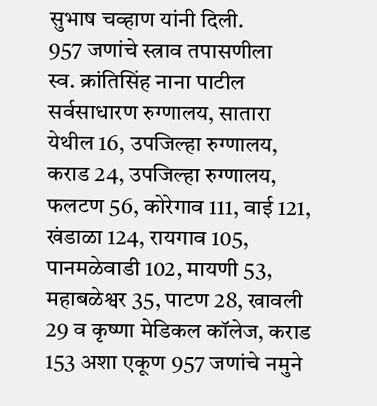सुभाष चव्हाण यांनी दिली.
957 जणांचे स्त्राव तपासणीला
स्व. क्रांतिसिंह नाना पाटील सर्वसाधारण रुग्णालय, सातारा येथील 16, उपजिल्हा रुग्णालय, कराड 24, उपजिल्हा रुग्णालय, फलटण 56, कोरेगाव 111, वाई 121, खंडाळा 124, रायगाव 105, पानमळेवाडी 102, मायणी 53, महाबळेश्वर 35, पाटण 28, खावली 29 व कृष्णा मेडिकल कॉलेज, कराड 153 अशा एकूण 957 जणांचे नमुने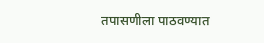तपासणीला पाठवण्यात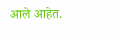आले आहेत.